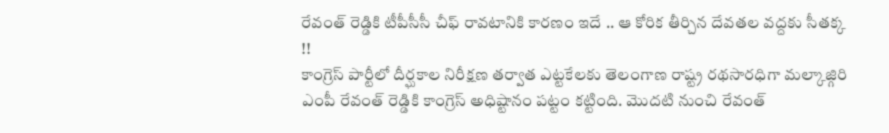రేవంత్ రెడ్డికి టీపీసీసీ చీఫ్ రావటానికి కారణం ఇదే .. ఆ కోరిక తీర్చిన దేవతల వద్దకు సీతక్క !!
కాంగ్రెస్ పార్టీలో దీర్ఘకాల నిరీక్షణ తర్వాత ఎట్టకేలకు తెలంగాణ రాష్ట్ర రథసారధిగా మల్కాజ్గిరి ఎంపీ రేవంత్ రెడ్డికి కాంగ్రెస్ అధిష్టానం పట్టం కట్టింది. మొదటి నుంచి రేవంత్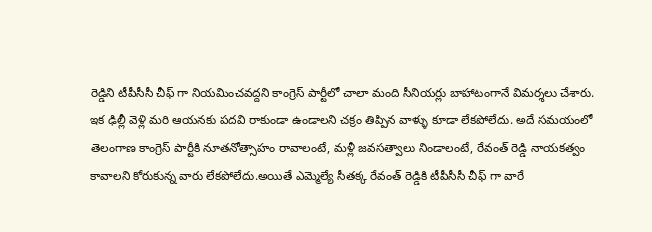రెడ్డిని టీపీసీసీ చీఫ్ గా నియమించవద్దని కాంగ్రెస్ పార్టీలో చాలా మంది సీనియర్లు బాహాటంగానే విమర్శలు చేశారు. ఇక ఢిల్లీ వెళ్లి మరి ఆయనకు పదవి రాకుండా ఉండాలని చక్రం తిప్పిన వాళ్ళు కూడా లేకపోలేదు. అదే సమయంలో తెలంగాణ కాంగ్రెస్ పార్టీకి నూతనోత్సాహం రావాలంటే, మళ్లీ జవసత్వాలు నిండాలంటే, రేవంత్ రెడ్డి నాయకత్వం కావాలని కోరుకున్న వారు లేకపోలేదు.అయితే ఎమ్మెల్యే సీతక్క రేవంత్ రెడ్డికి టీపీసీసీ చీఫ్ గా వారే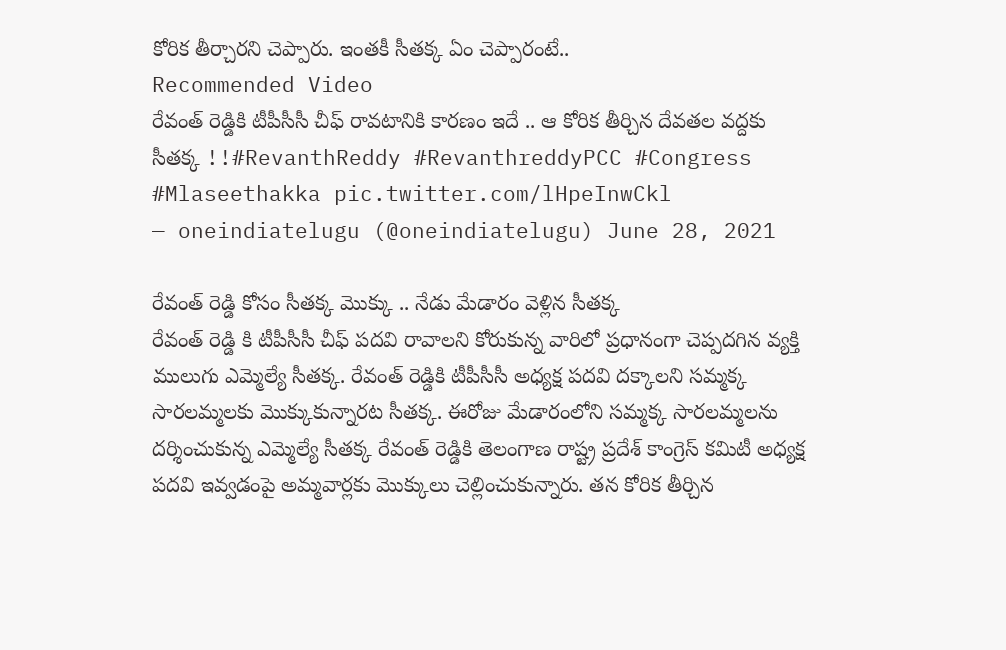కోరిక తీర్చారని చెప్పారు. ఇంతకీ సీతక్క ఏం చెప్పారంటే..
Recommended Video
రేవంత్ రెడ్డికి టీపీసీసీ చీఫ్ రావటానికి కారణం ఇదే .. ఆ కోరిక తీర్చిన దేవతల వద్దకు సీతక్క !!#RevanthReddy #RevanthreddyPCC #Congress #Mlaseethakka pic.twitter.com/lHpeInwCkl
— oneindiatelugu (@oneindiatelugu) June 28, 2021

రేవంత్ రెడ్డి కోసం సీతక్క మొక్కు .. నేడు మేడారం వెళ్లిన సీతక్క
రేవంత్ రెడ్డి కి టీపీసీసీ చీఫ్ పదవి రావాలని కోరుకున్న వారిలో ప్రధానంగా చెప్పదగిన వ్యక్తి ములుగు ఎమ్మెల్యే సీతక్క. రేవంత్ రెడ్డికి టీపీసీసీ అధ్యక్ష పదవి దక్కాలని సమ్మక్క సారలమ్మలకు మొక్కుకున్నారట సీతక్క. ఈరోజు మేడారంలోని సమ్మక్క సారలమ్మలను దర్శించుకున్న ఎమ్మెల్యే సీతక్క రేవంత్ రెడ్డికి తెలంగాణ రాష్ట్ర ప్రదేశ్ కాంగ్రెస్ కమిటీ అధ్యక్ష పదవి ఇవ్వడంపై అమ్మవార్లకు మొక్కులు చెల్లించుకున్నారు. తన కోరిక తీర్చిన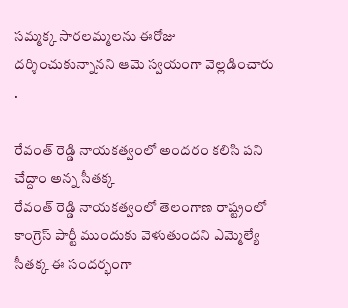సమ్మక్క సారలమ్మలను ఈరోజు దర్శించుకున్నానని ఆమె స్వయంగా వెల్లడించారు .

రేవంత్ రెడ్డి నాయకత్వంలో అందరం కలిసి పని చేద్దాం అన్న సీతక్క
రేవంత్ రెడ్డి నాయకత్వంలో తెలంగాణ రాష్ట్రంలో కాంగ్రెస్ పార్టీ ముందుకు వెళుతుందని ఎమ్మెల్యే సీతక్క ఈ సందర్భంగా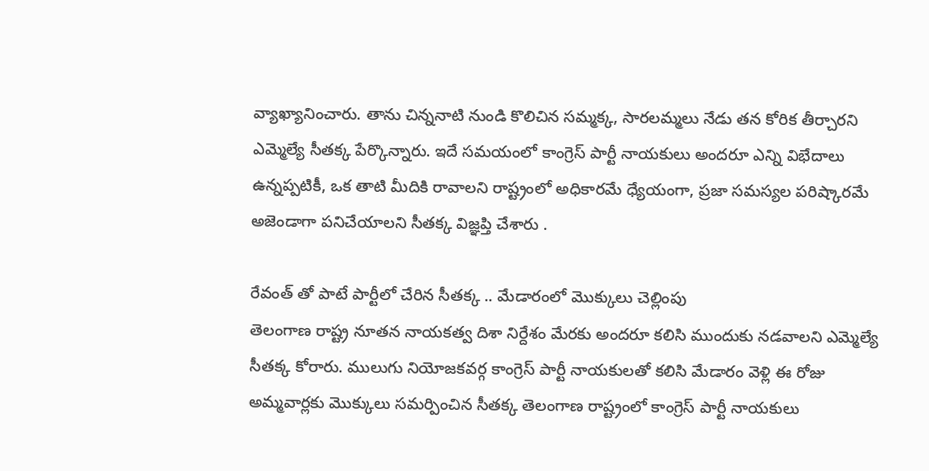వ్యాఖ్యానించారు. తాను చిన్ననాటి నుండి కొలిచిన సమ్మక్క, సారలమ్మలు నేడు తన కోరిక తీర్చారని ఎమ్మెల్యే సీతక్క పేర్కొన్నారు. ఇదే సమయంలో కాంగ్రెస్ పార్టీ నాయకులు అందరూ ఎన్ని విభేదాలు ఉన్నప్పటికీ, ఒక తాటి మీదికి రావాలని రాష్ట్రంలో అధికారమే ధ్యేయంగా, ప్రజా సమస్యల పరిష్కారమే అజెండాగా పనిచేయాలని సీతక్క విజ్ఞప్తి చేశారు .

రేవంత్ తో పాటే పార్టీలో చేరిన సీతక్క .. మేడారంలో మొక్కులు చెల్లింపు
తెలంగాణ రాష్ట్ర నూతన నాయకత్వ దిశా నిర్దేశం మేరకు అందరూ కలిసి ముందుకు నడవాలని ఎమ్మెల్యే సీతక్క కోరారు. ములుగు నియోజకవర్గ కాంగ్రెస్ పార్టీ నాయకులతో కలిసి మేడారం వెళ్లి ఈ రోజు అమ్మవార్లకు మొక్కులు సమర్పించిన సీతక్క తెలంగాణ రాష్ట్రంలో కాంగ్రెస్ పార్టీ నాయకులు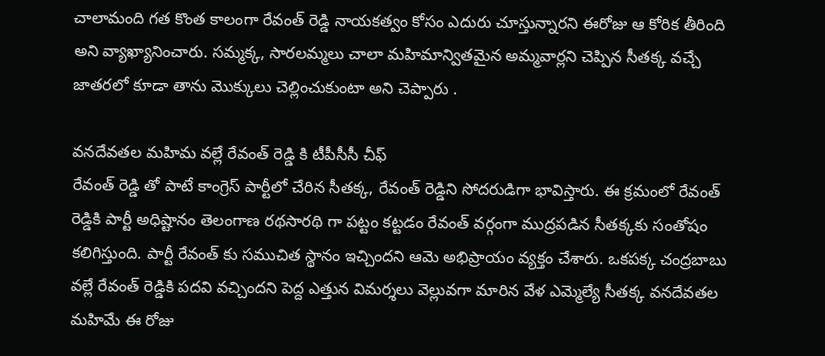చాలామంది గత కొంత కాలంగా రేవంత్ రెడ్డి నాయకత్వం కోసం ఎదురు చూస్తున్నారని ఈరోజు ఆ కోరిక తీరింది అని వ్యాఖ్యానించారు. సమ్మక్క, సారలమ్మలు చాలా మహిమాన్వితమైన అమ్మవార్లని చెప్పిన సీతక్క వచ్చే జాతరలో కూడా తాను మొక్కులు చెల్లించుకుంటా అని చెప్పారు .

వనదేవతల మహిమ వల్లే రేవంత్ రెడ్డి కి టీపీసీసీ చీఫ్
రేవంత్ రెడ్డి తో పాటే కాంగ్రెస్ పార్టీలో చేరిన సీతక్క, రేవంత్ రెడ్డిని సోదరుడిగా భావిస్తారు. ఈ క్రమంలో రేవంత్ రెడ్డికి పార్టీ అధిష్టానం తెలంగాణ రథసారథి గా పట్టం కట్టడం రేవంత్ వర్గంగా ముద్రపడిన సీతక్కకు సంతోషం కలిగిస్తుంది. పార్టీ రేవంత్ కు సముచిత స్థానం ఇచ్చిందని ఆమె అభిప్రాయం వ్యక్తం చేశారు. ఒకపక్క చంద్రబాబు వల్లే రేవంత్ రెడ్డికి పదవి వచ్చిందని పెద్ద ఎత్తున విమర్శలు వెల్లువగా మారిన వేళ ఎమ్మెల్యే సీతక్క వనదేవతల మహిమే ఈ రోజు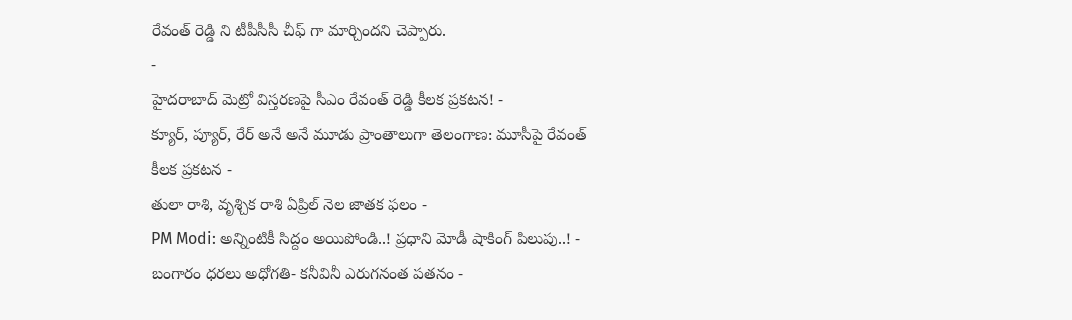రేవంత్ రెడ్డి ని టీపీసీసీ చీఫ్ గా మార్చిందని చెప్పారు.
-
హైదరాబాద్ మెట్రో విస్తరణపై సీఎం రేవంత్ రెడ్డి కీలక ప్రకటన! -
క్యూర్, ప్యూర్, రేర్ అనే అనే మూడు ప్రాంతాలుగా తెలంగాణ: మూసీపై రేవంత్ కీలక ప్రకటన -
తులా రాశి, వృశ్చిక రాశి ఏప్రిల్ నెల జాతక ఫలం -
PM Modi: అన్నింటికీ సిద్దం అయిపోండి..! ప్రధాని మోడీ షాకింగ్ పిలుపు..! -
బంగారం ధరలు అధోగతి- కనీవినీ ఎరుగనంత పతనం -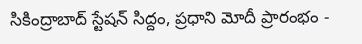సికింద్రాబాద్ స్టేషన్ సిద్దం, ప్రధాని మోదీ ప్రారంభం -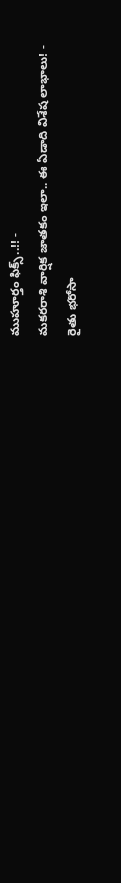ముహూర్తం ఫిక్స్..!! -
మకరరాశి వార్షిక జాతకం ఇలా.. ఈ ఏడాది విశేష లాభాలు! -
రైతు భరోసా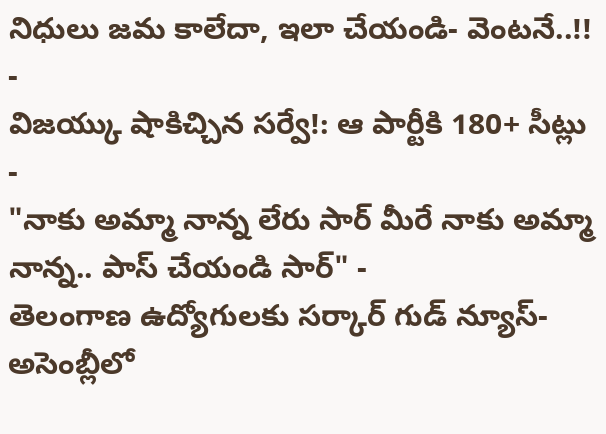నిధులు జమ కాలేదా, ఇలా చేయండి- వెంటనే..!! -
విజయ్కు షాకిచ్చిన సర్వే!: ఆ పార్టీకి 180+ సీట్లు -
"నాకు అమ్మా నాన్న లేరు సార్ మీరే నాకు అమ్మా నాన్న.. పాస్ చేయండి సార్" -
తెలంగాణ ఉద్యోగులకు సర్కార్ గుడ్ న్యూస్-అసెంబ్లీలో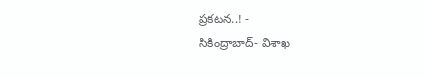ప్రకటన..! -
సికింద్రాబాద్- విశాఖ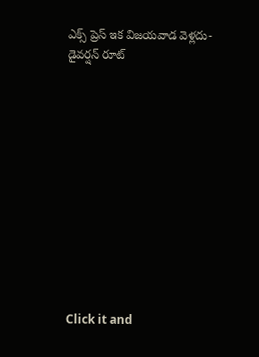ఎక్స్ ప్రెస్ ఇక విజయవాడ వెళ్లదు- డైవర్షన్ రూట్












Click it and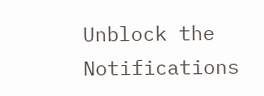Unblock the Notifications